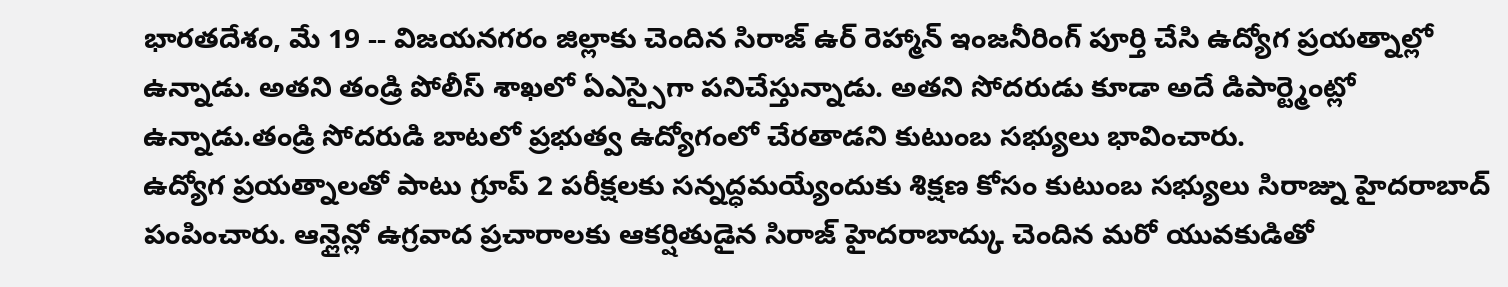భారతదేశం, మే 19 -- విజయనగరం జిల్లాకు చెందిన సిరాజ్ ఉర్ రెహ్మాన్ ఇంజనీరింగ్ పూర్తి చేసి ఉద్యోగ ప్రయత్నాల్లో ఉన్నాడు. అతని తండ్రి పోలీస్ శాఖలో ఏఎస్సైగా పనిచేస్తున్నాడు. అతని సోదరుడు కూడా అదే డిపార్ట్మెంట్లో ఉన్నాడు.తండ్రి సోదరుడి బాటలో ప్రభుత్వ ఉద్యోగంలో చేరతాడని కుటుంబ సభ్యులు భావించారు.
ఉద్యోగ ప్రయత్నాలతో పాటు గ్రూప్ 2 పరీక్షలకు సన్నద్ధమయ్యేందుకు శిక్షణ కోసం కుటుంబ సభ్యులు సిరాజ్ను హైదరాబాద్ పంపించారు. ఆన్లైన్లో ఉగ్రవాద ప్రచారాలకు ఆకర్షితుడైన సిరాజ్ హైదరాబాద్కు చెందిన మరో యువకుడితో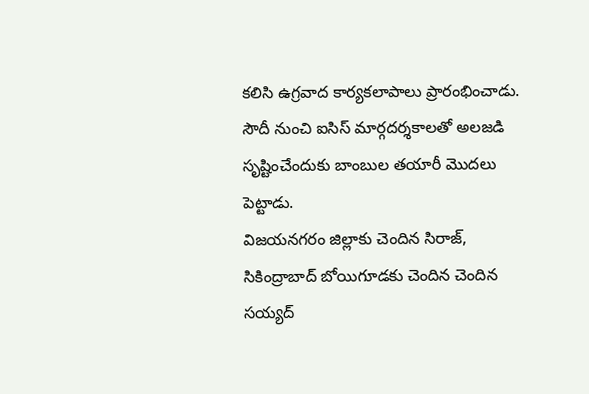కలిసి ఉగ్రవాద కార్యకలాపాలు ప్రారంభించాడు. సౌదీ నుంచి ఐసిస్ మార్గదర్శకాలతో అలజడి సృష్టించేందుకు బాంబుల తయారీ మొదలు పెట్టాడు.
విజయనగరం జిల్లాకు చెందిన సిరాజ్, సికింద్రాబాద్ బోయిగూడకు చెందిన చెందిన సయ్యద్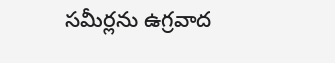సమీర్లను ఉగ్రవాద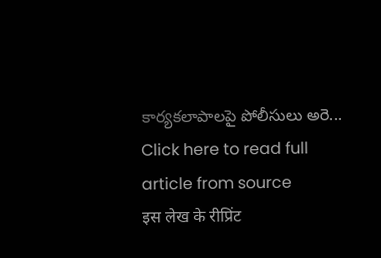కార్యకలాపాలపై పోలీసులు అరె...
Click here to read full article from source
इस लेख के रीप्रिंट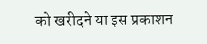को खरीदने या इस प्रकाशन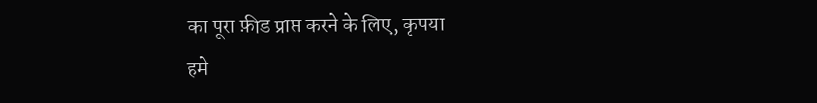का पूरा फ़ीड प्राप्त करने के लिए, कृपया
हमे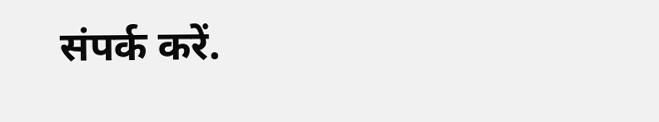संपर्क करें.